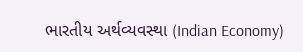ભારતીય અર્થવ્યવસ્થા (Indian Economy)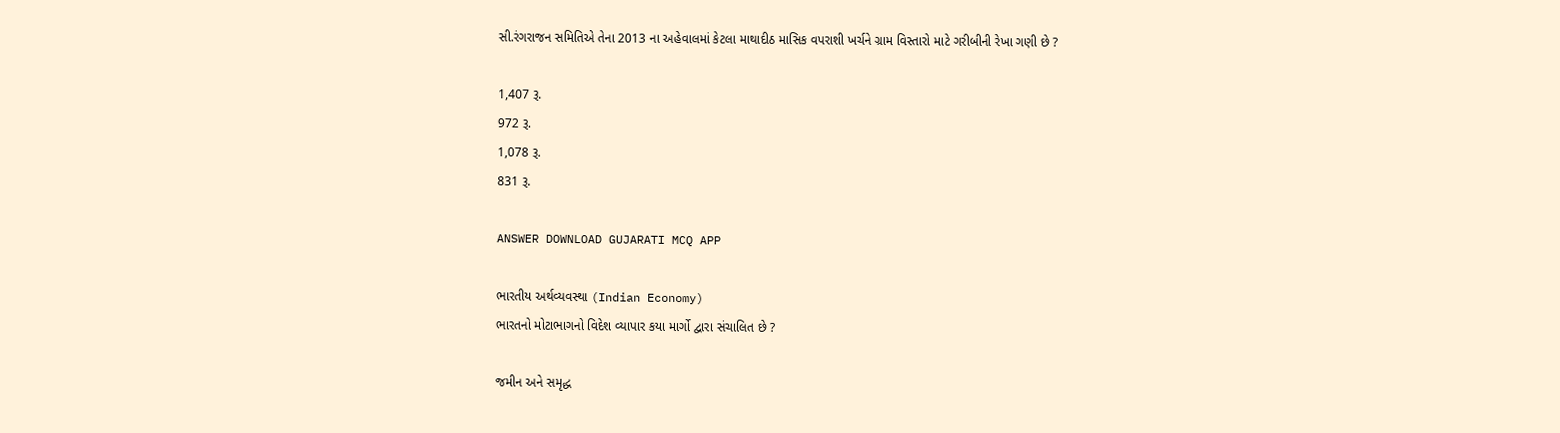સી.રંગરાજન સમિતિએ તેના 2013 ના અહેવાલમાં કેટલા માથાદીઠ માસિક વપરાશી ખર્ચને ગ્રામ વિસ્તારો માટે ગરીબીની રેખા ગણી છે ?

1,407 રૂ.
972 રૂ.
1,078 રૂ.
831 રૂ.

ANSWER DOWNLOAD GUJARATI MCQ APP

ભારતીય અર્થવ્યવસ્થા (Indian Economy)
ભારતનો મોટાભાગનો વિદેશ વ્યાપાર કયા માર્ગો દ્વારા સંચાલિત છે ?

જમીન અને સમૃદ્ધ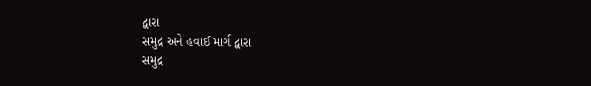દ્વારા
સમુદ્ર અને હવાઈ માર્ગ દ્વારા
સમુદ્ર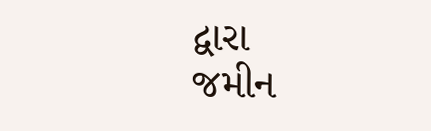દ્વારા
જમીન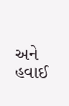અને હવાઈ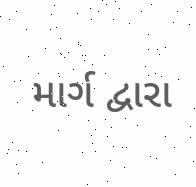માર્ગ દ્વારા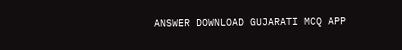ANSWER DOWNLOAD GUJARATI MCQ APP